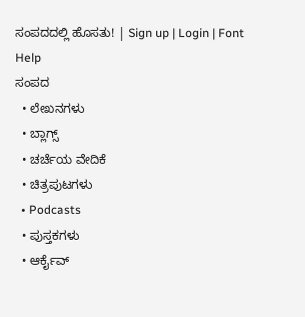ಸಂಪದದಲ್ಲಿ ಹೊಸತು! | Sign up | Login | Font Help
ಸಂಪದ
  • ಲೇಖನಗಳು
  • ಬ್ಲಾಗ್ಸ್
  • ಚರ್ಚೆಯ ವೇದಿಕೆ
  • ಚಿತ್ರಪುಟಗಳು
  • Podcasts
  • ಪುಸ್ತಕಗಳು
  • ಆರ್ಕೈವ್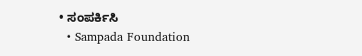• ಸಂಪರ್ಕಿಸಿ
  • Sampada Foundation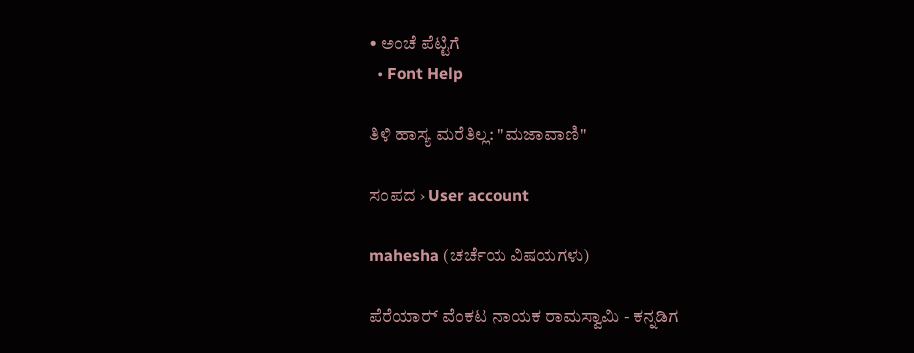• ಅಂಚೆ ಪೆಟ್ಟಿಗೆ
  • Font Help

ತಿಳಿ ಹಾಸ್ಯ ಮರೆತಿಲ್ಲ: "ಮಜಾವಾಣಿ"

ಸಂಪದ › User account

mahesha (ಚರ್ಚೆಯ ವಿಷಯಗಳು)

ಪೆರೆಯಾರ್‍ ವೆಂಕಟ ನಾಯಕ ರಾಮಸ್ವಾಮಿ - ಕನ್ನಡಿಗ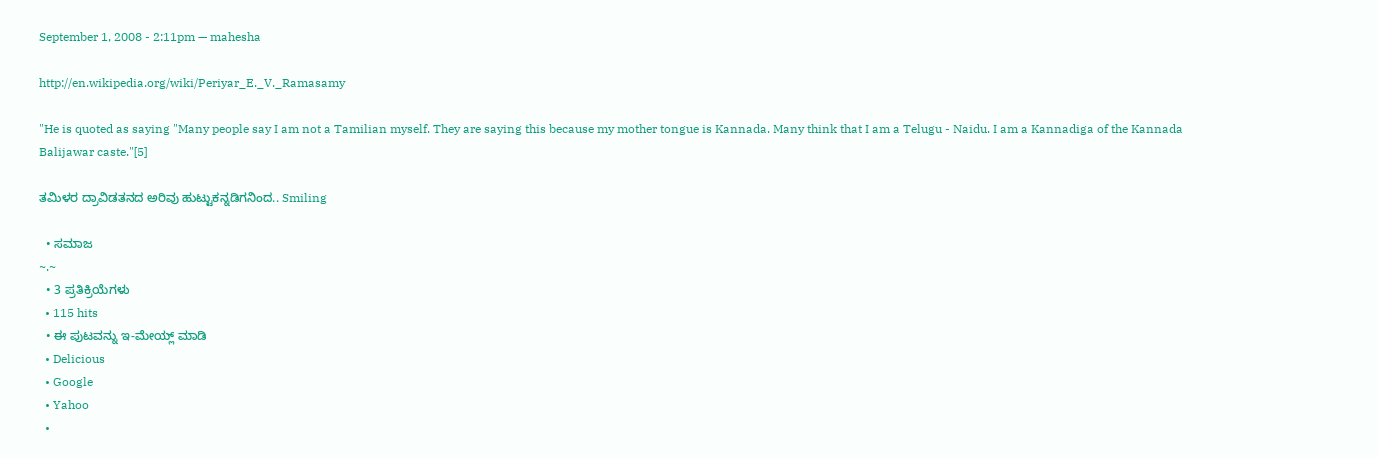September 1, 2008 - 2:11pm — mahesha

http://en.wikipedia.org/wiki/Periyar_E._V._Ramasamy

"He is quoted as saying "Many people say I am not a Tamilian myself. They are saying this because my mother tongue is Kannada. Many think that I am a Telugu - Naidu. I am a Kannadiga of the Kannada Balijawar caste."[5]

ತಮಿಳರ ದ್ರಾವಿಡತನದ ಅರಿವು ಹುಟ್ಟುಕನ್ನಡಿಗನಿಂದ.. Smiling

  • ಸಮಾಜ
~.~
  • 3 ಪ್ರತಿಕ್ರಿಯೆಗಳು
  • 115 hits
  • ಈ ಪುಟವನ್ನು ಇ-ಮೇಯ್ಲ್ ಮಾಡಿ
  • Delicious
  • Google
  • Yahoo
  •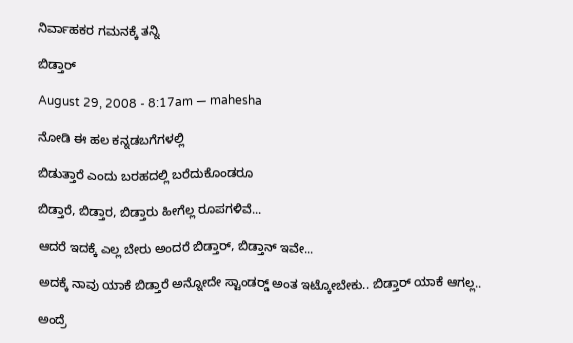ನಿರ್ವಾಹಕರ ಗಮನಕ್ಕೆ ತನ್ನಿ

ಬಿಡ್ತಾರ್‍

August 29, 2008 - 8:17am — mahesha

ನೋಡಿ ಈ ಹಲ ಕನ್ನಡಬಗೆಗಳಲ್ಲಿ

ಬಿಡುತ್ತಾರೆ ಎಂದು ಬರಹದಲ್ಲಿ ಬರೆದುಕೊಂಡರೂ

ಬಿಡ್ತಾರೆ, ಬಿಡ್ತಾರ, ಬಿಡ್ತಾರು ಹೀಗೆಲ್ಲ ರೂಪಗಳಿವೆ...

ಆದರೆ ಇದಕ್ಕೆ ಎಲ್ಲ ಬೇರು ಅಂದರೆ ಬಿಡ್ತಾರ್‍, ಬಿಡ್ತಾನ್ ಇವೇ...

ಅದಕ್ಕೆ ನಾವು ಯಾಕೆ ಬಿಡ್ತಾರೆ ಅನ್ನೋದೇ ಸ್ಟಾಂಡರ್‍ಡ್ ಅಂತ ಇಟ್ಕೋಬೇಕು.. ಬಿಡ್ತಾರ್‍ ಯಾಕೆ ಆಗಲ್ಲ..

ಅಂದ್ರೆ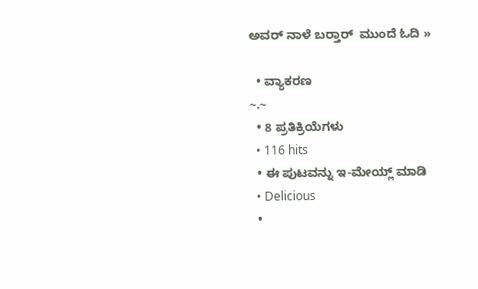ಅವರ್‍ ನಾಳೆ ಬರ್‍ತಾರ್‍  ಮುಂದೆ ಓದಿ »

  • ವ್ಯಾಕರಣ
~.~
  • 8 ಪ್ರತಿಕ್ರಿಯೆಗಳು
  • 116 hits
  • ಈ ಪುಟವನ್ನು ಇ-ಮೇಯ್ಲ್ ಮಾಡಿ
  • Delicious
  •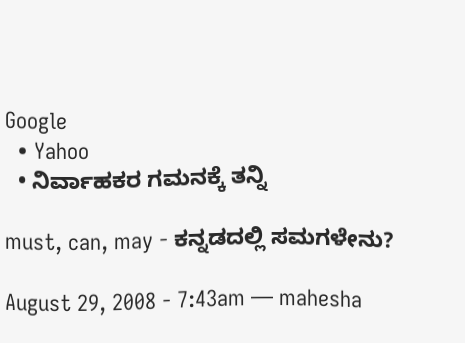Google
  • Yahoo
  • ನಿರ್ವಾಹಕರ ಗಮನಕ್ಕೆ ತನ್ನಿ

must, can, may - ಕನ್ನಡದಲ್ಲಿ ಸಮಗಳೇನು?

August 29, 2008 - 7:43am — mahesha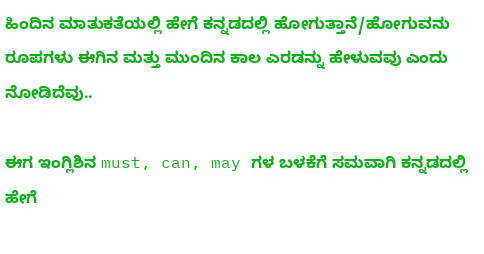ಹಿಂದಿನ ಮಾತುಕತೆಯಲ್ಲಿ ಹೇಗೆ ಕನ್ನಡದಲ್ಲಿ ಹೋಗುತ್ತಾನೆ/ಹೋಗುವನು ರೂಪಗಳು ಈಗಿನ ಮತ್ತು ಮುಂದಿನ ಕಾಲ ಎರಡನ್ನು ಹೇಳುವವು ಎಂದು ನೋಡಿದೆವು..

ಈಗ ಇಂಗ್ಲಿಶಿನ must, can, may ಗಳ ಬಳಕೆಗೆ ಸಮವಾಗಿ ಕನ್ನಡದಲ್ಲಿ ಹೇಗೆ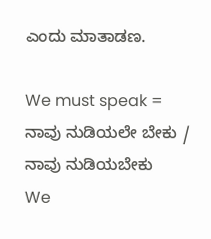ಎಂದು ಮಾತಾಡಣ.

We must speak = ನಾವು ನುಡಿಯಲೇ ಬೇಕು / ನಾವು ನುಡಿಯಬೇಕು
We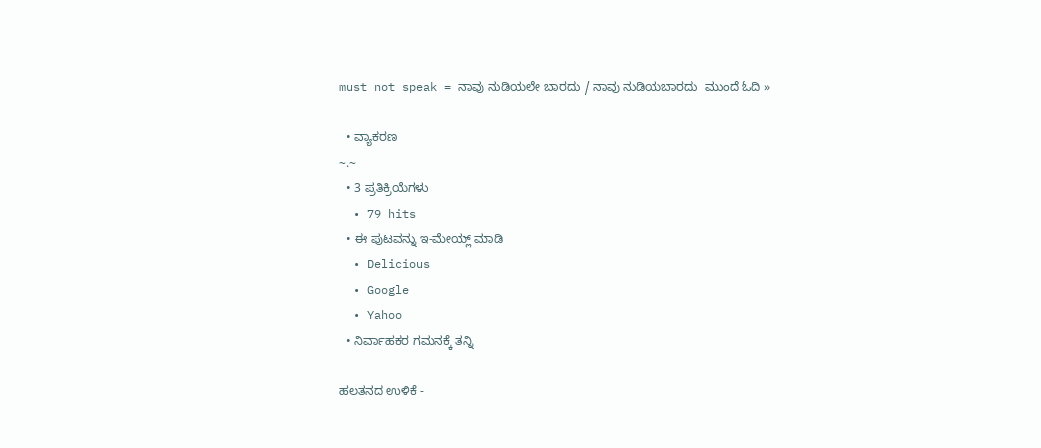must not speak = ನಾವು ನುಡಿಯಲೇ ಬಾರದು / ನಾವು ನುಡಿಯಬಾರದು  ಮುಂದೆ ಓದಿ »

  • ವ್ಯಾಕರಣ
~.~
  • 3 ಪ್ರತಿಕ್ರಿಯೆಗಳು
  • 79 hits
  • ಈ ಪುಟವನ್ನು ಇ-ಮೇಯ್ಲ್ ಮಾಡಿ
  • Delicious
  • Google
  • Yahoo
  • ನಿರ್ವಾಹಕರ ಗಮನಕ್ಕೆ ತನ್ನಿ

ಹಲತನದ ಉಳಿಕೆ -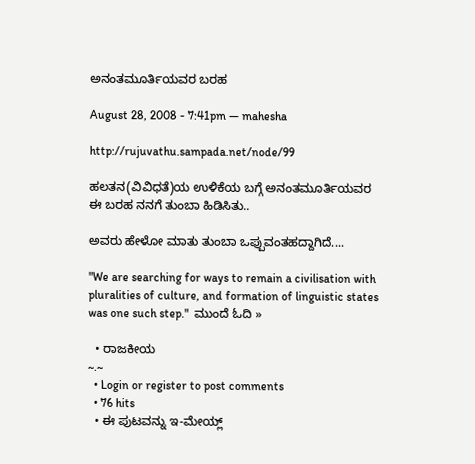ಅನಂತಮೂರ್ತಿಯವರ ಬರಹ

August 28, 2008 - 7:41pm — mahesha

http://rujuvathu.sampada.net/node/99

ಹಲತನ(ವಿವಿಧತೆ)ಯ ಉಳಿಕೆಯ ಬಗ್ಗೆ ಅನಂತಮೂರ್ತಿಯವರ ಈ ಬರಹ ನನಗೆ ತುಂಬಾ ಹಿಡಿಸಿತು..

ಅವರು ಹೇಳೋ ಮಾತು ತುಂಬಾ ಒಪ್ಪುವಂತಹದ್ದಾಗಿದೆ....

"We are searching for ways to remain a civilisation with pluralities of culture, and formation of linguistic states was one such step."  ಮುಂದೆ ಓದಿ »

  • ರಾಜಕೀಯ
~.~
  • Login or register to post comments
  • 76 hits
  • ಈ ಪುಟವನ್ನು ಇ-ಮೇಯ್ಲ್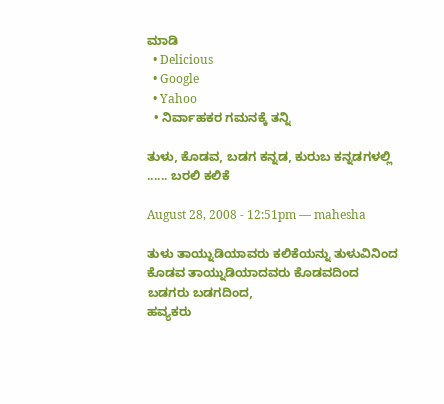ಮಾಡಿ
  • Delicious
  • Google
  • Yahoo
  • ನಿರ್ವಾಹಕರ ಗಮನಕ್ಕೆ ತನ್ನಿ

ತುಳು, ಕೊಡವ, ಬಡಗ ಕನ್ನಡ, ಕುರುಬ ಕನ್ನಡಗಳಲ್ಲಿ ...... ಬರಲಿ ಕಲಿಕೆ

August 28, 2008 - 12:51pm — mahesha

ತುಳು ತಾಯ್ನುಡಿಯಾವರು ಕಲಿಕೆಯನ್ನು ತುಳುವಿನಿಂದ
ಕೊಡವ ತಾಯ್ನುಡಿಯಾದವರು ಕೊಡವದಿಂದ
ಬಡಗರು ಬಡಗದಿಂದ,
ಹವ್ಯಕರು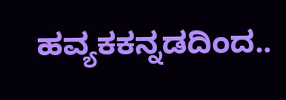ಹವ್ಯಕಕನ್ನಡದಿಂದ..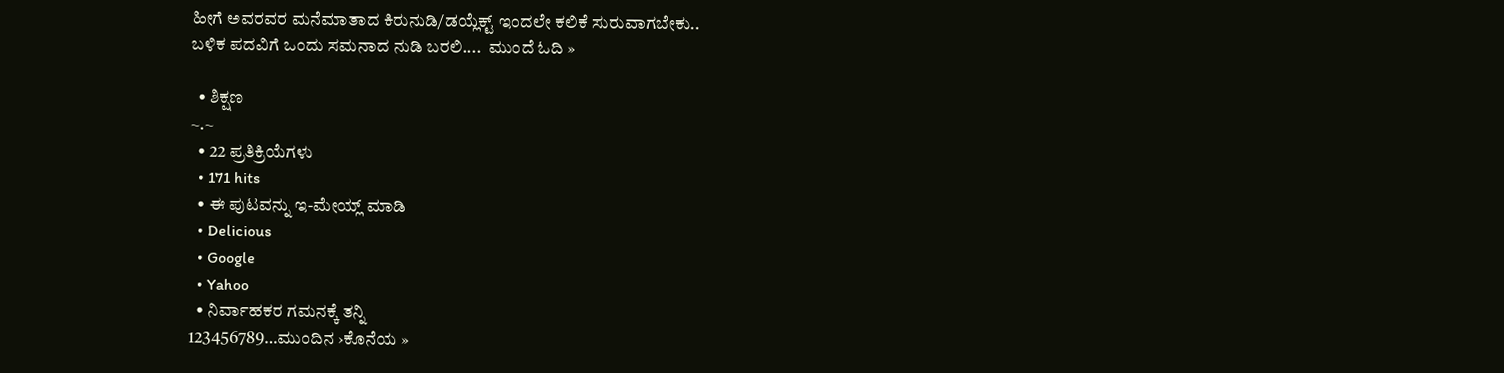ಹೀಗೆ ಅವರವರ ಮನೆಮಾತಾದ ಕಿರುನುಡಿ/ಡಯ್ಲೆಕ್ಟ್ ಇಂದಲೇ ಕಲಿಕೆ ಸುರುವಾಗಬೇಕು..
ಬಳಿಕ ಪದವಿಗೆ ಒಂದು ಸಮನಾದ ನುಡಿ ಬರಲಿ....  ಮುಂದೆ ಓದಿ »

  • ಶಿಕ್ಷಣ
~.~
  • 22 ಪ್ರತಿಕ್ರಿಯೆಗಳು
  • 171 hits
  • ಈ ಪುಟವನ್ನು ಇ-ಮೇಯ್ಲ್ ಮಾಡಿ
  • Delicious
  • Google
  • Yahoo
  • ನಿರ್ವಾಹಕರ ಗಮನಕ್ಕೆ ತನ್ನಿ
123456789…ಮುಂದಿನ ›ಕೊನೆಯ »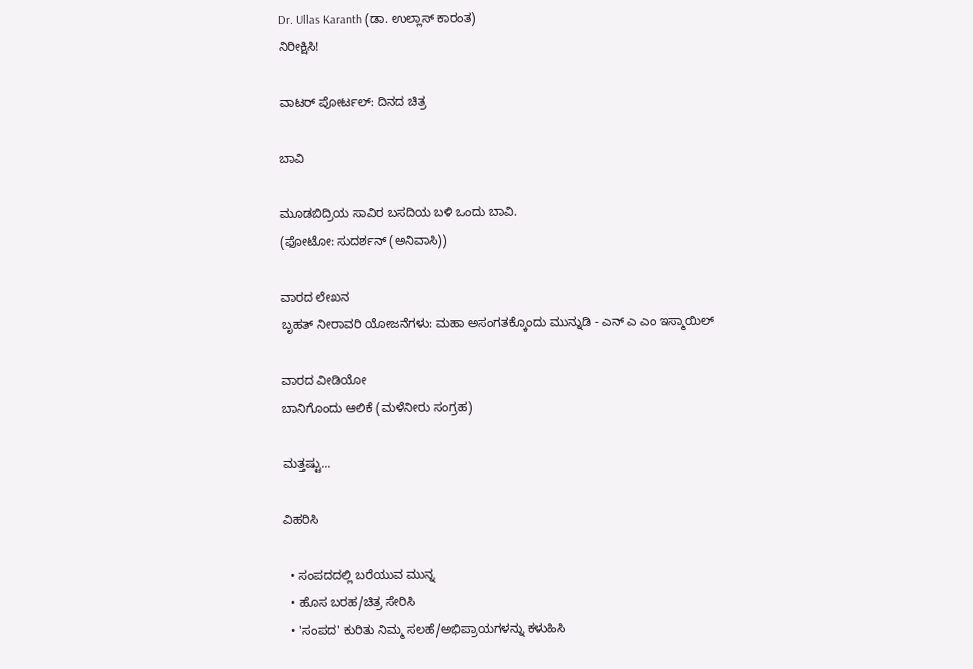Dr. Ullas Karanth (ಡಾ. ಉಲ್ಲಾಸ್ ಕಾರಂತ)
ನಿರೀಕ್ಷಿಸಿ!

ವಾಟರ್ ಪೋರ್ಟಲ್: ದಿನದ ಚಿತ್ರ

ಬಾವಿ

ಮೂಡಬಿದ್ರಿಯ ಸಾವಿರ ಬಸದಿಯ ಬಳಿ ಒಂದು ಬಾವಿ.
(ಫೋಟೋ: ಸುದರ್ಶನ್ (ಅನಿವಾಸಿ))

ವಾರದ ಲೇಖನ
ಬೃಹತ್ ನೀರಾವರಿ ಯೋಜನೆಗಳು: ಮಹಾ ಅಸಂಗತಕ್ಕೊಂದು ಮುನ್ನುಡಿ - ಎನ್ ಎ ಎಂ ಇಸ್ಮಾಯಿಲ್

ವಾರದ ವೀಡಿಯೋ
ಬಾನಿಗೊಂದು ಆಲಿಕೆ (ಮಳೆನೀರು ಸಂಗ್ರಹ)

ಮತ್ತಷ್ಟು...

ವಿಹರಿಸಿ

  • ಸಂಪದದಲ್ಲಿ ಬರೆಯುವ ಮುನ್ನ
  • ಹೊಸ ಬರಹ/ಚಿತ್ರ ಸೇರಿಸಿ
  • 'ಸಂಪದ' ಕುರಿತು ನಿಮ್ಮ ಸಲಹೆ/ಅಭಿಪ್ರಾಯಗಳನ್ನು ಕಳುಹಿಸಿ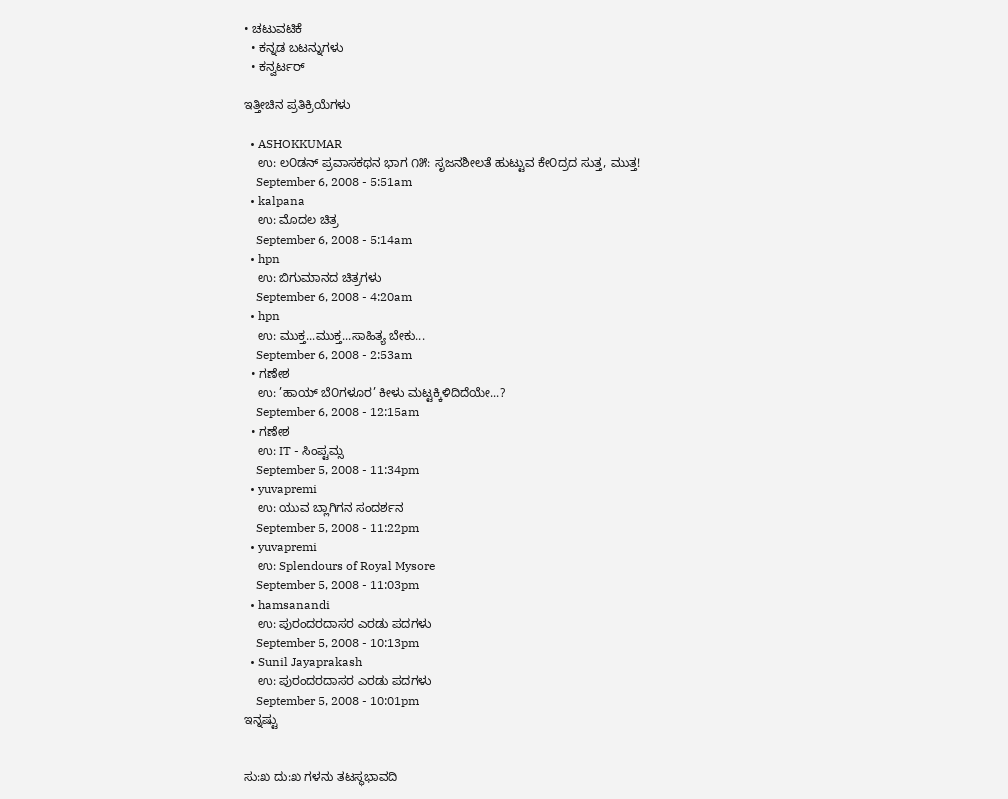• ಚಟುವಟಿಕೆ
  • ಕನ್ನಡ ಬಟನ್ನುಗಳು
  • ಕನ್ವರ್ಟರ್

ಇತ್ತೀಚಿನ ಪ್ರತಿಕ್ರಿಯೆಗಳು

  • ASHOKKUMAR
    ಉ: ಲ೦ಡನ್ ಪ್ರವಾಸಕಥನ ಭಾಗ ೧೫: ಸೃಜನಶೀಲತೆ ಹುಟ್ಟುವ ಕೇ೦ದ್ರದ ಸುತ್ತ, ಮುತ್ತ!
    September 6, 2008 - 5:51am
  • kalpana
    ಉ: ಮೊದಲ ಚಿತ್ರ
    September 6, 2008 - 5:14am
  • hpn
    ಉ: ಬಿಗುಮಾನದ ಚಿತ್ರಗಳು
    September 6, 2008 - 4:20am
  • hpn
    ಉ: ಮುಕ್ತ...ಮುಕ್ತ...ಸಾಹಿತ್ಯ ಬೇಕು...
    September 6, 2008 - 2:53am
  • ಗಣೇಶ
    ಉ: ’ಹಾಯ್ ಬೆ೦ಗಳೂರ’ ಕೀಳು ಮಟ್ಟಕ್ಕಿಳಿದಿದೆಯೇ...?
    September 6, 2008 - 12:15am
  • ಗಣೇಶ
    ಉ: IT - ಸಿಂಪ್ಟಮ್ಸ
    September 5, 2008 - 11:34pm
  • yuvapremi
    ಉ: ಯುವ ಬ್ಲಾಗಿಗನ ಸಂದರ್ಶನ
    September 5, 2008 - 11:22pm
  • yuvapremi
    ಉ: Splendours of Royal Mysore
    September 5, 2008 - 11:03pm
  • hamsanandi
    ಉ: ಪುರಂದರದಾಸರ ಎರಡು ಪದಗಳು
    September 5, 2008 - 10:13pm
  • Sunil Jayaprakash
    ಉ: ಪುರಂದರದಾಸರ ಎರಡು ಪದಗಳು
    September 5, 2008 - 10:01pm
ಇನ್ನಷ್ಟು


ಸು:ಖ ದು:ಖ ಗಳನು ತಟಸ್ಥಭಾವದಿ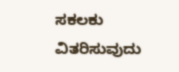ಸಕಲಕು ವಿತರಿಸುವುದು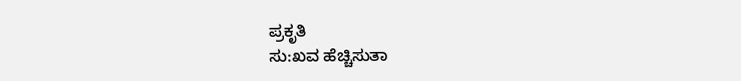ಪ್ರಕೃತಿ
ಸು:ಖವ ಹೆಚ್ಚಿಸುತಾ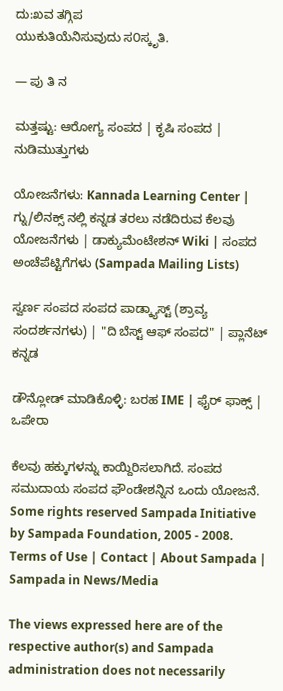ದು:ಖವ ತಗ್ಗಿಪ
ಯುಕುತಿಯೆನಿಸುವುದು ಸ೦ಸ್ಕೃತಿ.

— ಪು ತಿ ನ

ಮತ್ತಷ್ಟು: ಆರೋಗ್ಯ ಸಂಪದ | ಕೃಷಿ ಸಂಪದ | ನುಡಿಮುತ್ತುಗಳು

ಯೋಜನೆಗಳು: Kannada Learning Center | ಗ್ನು/ಲಿನಕ್ಸ್ ನಲ್ಲಿ ಕನ್ನಡ ತರಲು ನಡೆದಿರುವ ಕೆಲವು ಯೋಜನೆಗಳು | ಡಾಕ್ಯುಮೆಂಟೇಶನ್ Wiki | ಸಂಪದ ಅಂಚೆಪೆಟ್ಟಿಗೆಗಳು (Sampada Mailing Lists)

ಸ್ವರ್ಣ ಸಂಪದ ಸಂಪದ ಪಾಡ್ಕ್ಯಾಸ್ಟ್ (ಶ್ರಾವ್ಯ ಸಂದರ್ಶನಗಳು) | "ದಿ ಬೆಸ್ಟ್ ಆಫ್ ಸಂಪದ" | ಪ್ಲಾನೆಟ್ ಕನ್ನಡ

ಡೌನ್ಲೋಡ್ ಮಾಡಿಕೊಳ್ಳಿ: ಬರಹ IME | ಫೈರ್ ಫಾಕ್ಸ್ | ಒಪೇರಾ

ಕೆಲವು ಹಕ್ಕುಗಳನ್ನು ಕಾಯ್ದಿರಿಸಲಾಗಿದೆ. ಸಂಪದ ಸಮುದಾಯ ಸಂಪದ ಫೌಂಡೇಶನ್ನಿನ ಒಂದು ಯೋಜನೆ.
Some rights reserved Sampada Initiative by Sampada Foundation, 2005 - 2008.
Terms of Use | Contact | About Sampada | Sampada in News/Media

The views expressed here are of the respective author(s) and Sampada administration does not necessarily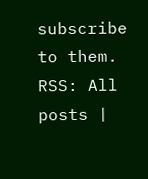subscribe to them.
RSS: All posts |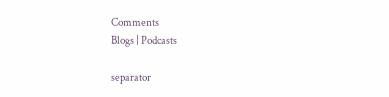Comments
Blogs | Podcasts

separator